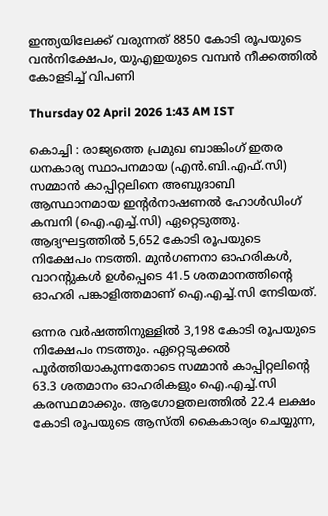ഇന്ത്യയിലേക്ക് വരുന്നത് 8850 കോടി രൂപയുടെ വൻനിക്ഷേപം, യുഎഇയുടെ വമ്പൻ നീക്കത്തിൽ കോളടിച്ച് വിപണി

Thursday 02 April 2026 1:43 AM IST

കൊച്ചി : രാജ്യത്തെ പ്രമുഖ ബാങ്കിംഗ് ഇതര ധനകാര്യ സ്ഥാപനമായ (എൻ.ബി.എഫ്.സി) സമ്മാൻ കാപ്പിറ്റലിനെ അബുദാബി ആസ്ഥാനമായ ഇന്റർനാഷണൽ ഹോൾഡിംഗ് കമ്പനി (ഐ.എച്ച്.സി) ഏറ്റെടുത്തു. ആദ്യഘട്ടത്തിൽ 5,652 കോടി രൂപയുടെ നിക്ഷേപം നടത്തി. മുൻഗണനാ ഓഹരികൾ, വാറന്റുകൾ ഉൾപ്പെടെ 41.5 ശതമാനത്തിന്റെ ഓഹരി പങ്കാളിത്തമാണ് ഐ.എച്ച്‌.സി നേടിയത്.

ഒന്നര വർഷത്തിനുള്ളിൽ 3,198 കോടി രൂപയുടെ നിക്ഷേപം നടത്തും. ഏറ്റെടുക്കൽ പൂർത്തിയാകുന്നതോടെ സമ്മാൻ കാപ്പിറ്റലിന്റെ 63.3 ശതമാനം ഓഹരികളും ഐ.എച്ച്‌.സി കരസ്ഥമാക്കും. ആഗോളതലത്തിൽ 22.4 ലക്ഷം കോടി രൂപയുടെ ആസ്തി കൈകാര്യം ചെയ്യുന്ന,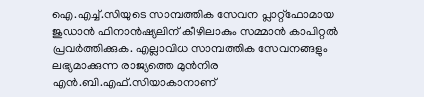ഐ.എച്ച്‌.സിയുടെ സാമ്പത്തിക സേവന പ്ലാറ്റ്‌ഫോമായ ജുഡാൻ ഫിനാൻഷ്യലിന് കീഴിലാകും സമ്മാൻ കാപിറ്റൽ പ്രവർത്തിക്കുക. എല്ലാവിധ സാമ്പത്തിക സേവനങ്ങളും ലഭ്യമാക്കുന്ന രാജ്യത്തെ മുൻനിര എൻ.ബി.എഫ്‌.സിയാകാനാണ്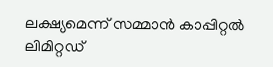ലക്ഷ്യമെന്ന് സമ്മാൻ കാപ്പിറ്റൽ ലിമിറ്റഡ്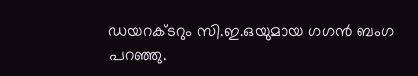ഡയറക്ടറും സി.ഇ.ഒയുമായ ഗഗൻ ബംഗ പറഞ്ഞു.